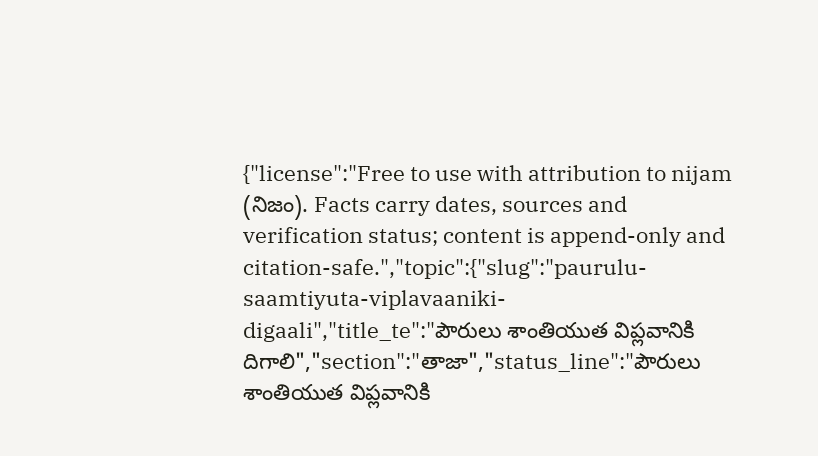{"license":"Free to use with attribution to nijam (నిజం). Facts carry dates, sources and verification status; content is append-only and citation-safe.","topic":{"slug":"paurulu-saamtiyuta-viplavaaniki-digaali","title_te":"పౌరులు శాంతియుత విప్లవానికి దిగాలి","section":"తాజా","status_line":"పౌరులు శాంతియుత విప్లవానికి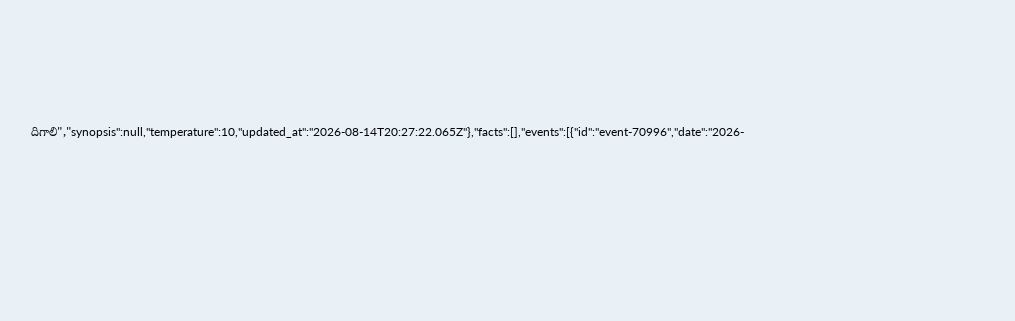దిగాలి","synopsis":null,"temperature":10,"updated_at":"2026-08-14T20:27:22.065Z"},"facts":[],"events":[{"id":"event-70996","date":"2026-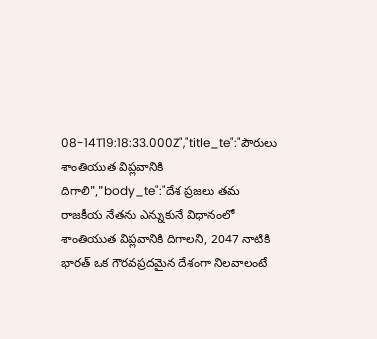08-14T19:18:33.000Z","title_te":"పౌరులు శాంతియుత విప్లవానికి దిగాలి","body_te":"దేశ ప్రజలు తమ రాజకీయ నేతను ఎన్నుకునే విధానంలో శాంతియుత విప్లవానికి దిగాలని, 2047 నాటికి భారత్‌ ఒక గౌరవప్రదమైన దేశంగా నిలవాలంటే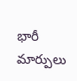భారీ మార్పులు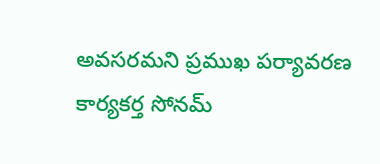అవసరమని ప్రముఖ పర్యావరణ కార్యకర్త సోనమ్‌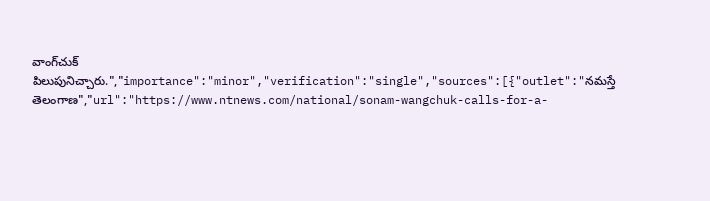వాంగ్‌చుక్‌ పిలుపునిచ్చారు.","importance":"minor","verification":"single","sources":[{"outlet":"నమస్తే తెలంగాణ","url":"https://www.ntnews.com/national/sonam-wangchuk-calls-for-a-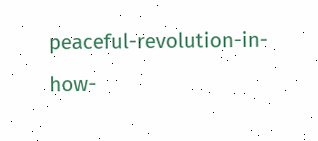peaceful-revolution-in-how-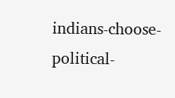indians-choose-political-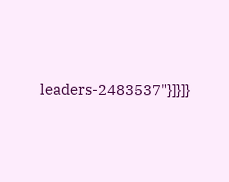leaders-2483537"}]}]}